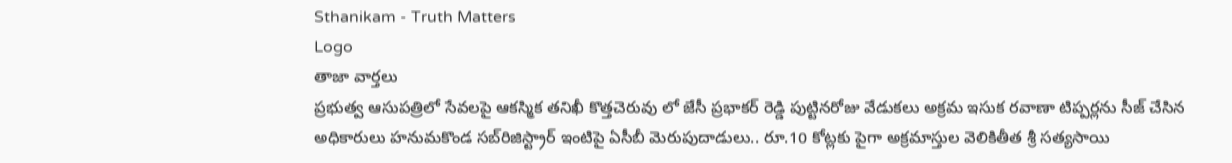Sthanikam - Truth Matters
Logo
తాజా వార్తలు
ప్రభుత్వ ఆసుపత్రిలో సేవలపై ఆకస్మిక తనిఖీ కొత్తచెరువు లో జేసీ ప్రభాకర్ రెడ్డి పుట్టినరోజు వేడుకలు అక్రమ ఇసుక రవాణా టిప్పర్లను సీజ్ చేసిన అధికారులు హనుమకొండ సబ్‌రిజిస్ట్రార్ ఇంటిపై ఏసీబీ మెరుపుదాడులు.. రూ.10 కోట్లకు పైగా అక్రమాస్తుల వెలికితీత శ్రీ సత్యసాయి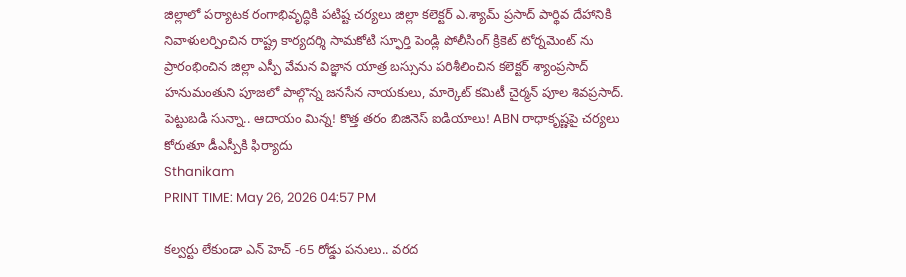జిల్లాలో పర్యాటక రంగాభివృద్ధికి పటిష్ట చర్యలు జిల్లా కలెక్టర్ ఎ.శ్యామ్ ప్రసాద్ పార్థివ దేహానికి నివాళులర్పించిన రాష్ట్ర కార్యదర్శి సామకోటి స్ఫూర్తి పెండ్లి పోలీసింగ్ క్రికెట్ టోర్నమెంట్ ను ప్రారంభించిన జిల్లా ఎస్పీ వేమన విజ్ఞాన యాత్ర బస్సును పరిశీలించిన కలెక్టర్ శ్యాంప్రసాద్ హనుమంతుని పూజలో పాల్గొన్న జనసేన నాయకులు, మార్కెట్ కమిటీ చైర్మన్ పూల శివప్రసాద్. పెట్టుబడి సున్నా.. ఆదాయం మిన్న! కొత్త తరం బిజినెస్ ఐడియాలు! ABN రాధాకృష్ణపై చర్యలు కోరుతూ డీఎస్పీకి ఫిర్యాదు
Sthanikam
PRINT TIME: May 26, 2026 04:57 PM

కల్వర్టు లేకుండా ఎన్ హెచ్ -65 రోడ్డు పనులు.. వరద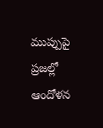ముప్పుపై ప్రజల్లో ఆందోళన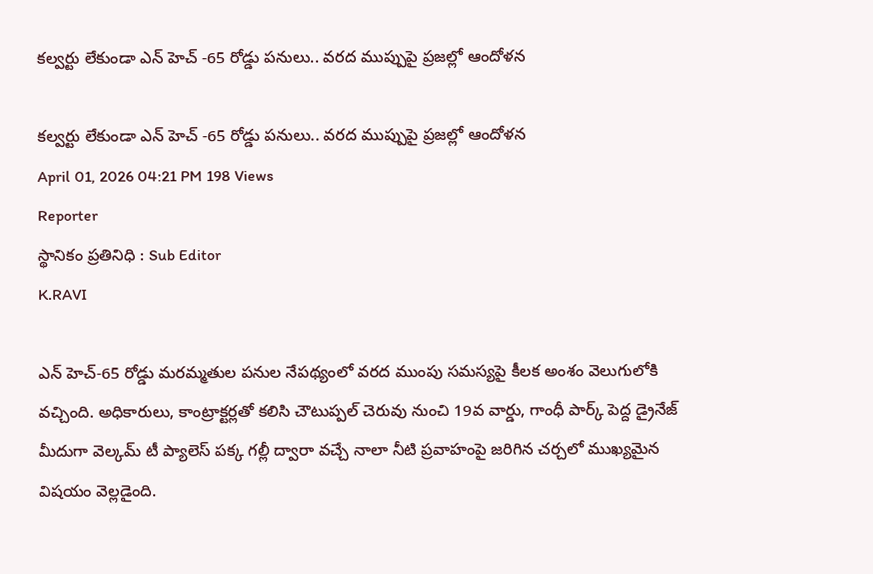కల్వర్టు లేకుండా ఎన్ హెచ్ -65 రోడ్డు పనులు.. వరద ముప్పుపై ప్రజల్లో ఆందోళన

కల్వర్టు లేకుండా ఎన్ హెచ్ -65 రోడ్డు పనులు.. వరద ముప్పుపై ప్రజల్లో ఆందోళన
April 01, 2026 04:21 PM 198 Views
Reporter
స్థానికం ప్రతినిధి : Sub Editor
K.RAVI

ఎన్ హెచ్-65 రోడ్డు మరమ్మతుల పనుల నేపథ్యంలో వరద ముంపు సమస్యపై కీలక అంశం వెలుగులోకి వచ్చింది. అధికారులు, కాంట్రాక్టర్లతో కలిసి చౌటుప్పల్ చెరువు నుంచి 19వ వార్డు, గాంధీ పార్క్ పెద్ద డ్రైనేజ్ మీదుగా వెల్కమ్ టీ ప్యాలెస్ పక్క గల్లీ ద్వారా వచ్చే నాలా నీటి ప్రవాహంపై జరిగిన చర్చలో ముఖ్యమైన విషయం వెల్లడైంది.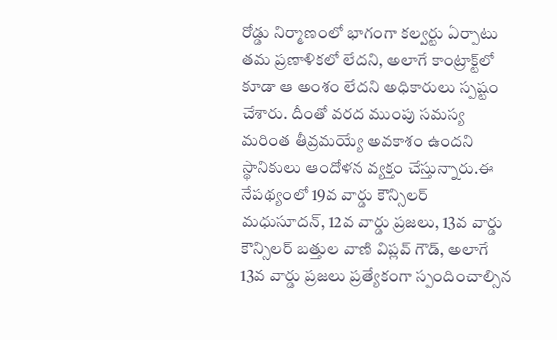రోడ్డు నిర్మాణంలో భాగంగా కల్వర్టు ఏర్పాటు తమ ప్రణాళికలో లేదని, అలాగే కాంట్రాక్ట్‌లో కూడా ఆ అంశం లేదని అధికారులు స్పష్టం చేశారు. దీంతో వరద ముంపు సమస్య మరింత తీవ్రమయ్యే అవకాశం ఉందని స్థానికులు ఆందోళన వ్యక్తం చేస్తున్నారు.ఈ నేపథ్యంలో 19వ వార్డు కౌన్సిలర్ మధుసూదన్, 12వ వార్డు ప్రజలు, 13వ వార్డు కౌన్సిలర్ బత్తుల వాణి విప్లవ్ గౌడ్, అలాగే 13వ వార్డు ప్రజలు ప్రత్యేకంగా స్పందించాల్సిన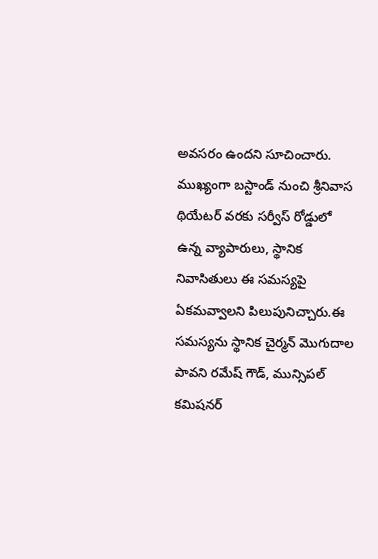అవసరం ఉందని సూచించారు. ముఖ్యంగా బస్టాండ్ నుంచి శ్రీనివాస థియేటర్ వరకు సర్వీస్ రోడ్డులో ఉన్న వ్యాపారులు, స్థానిక నివాసితులు ఈ సమస్యపై ఏకమవ్వాలని పిలుపునిచ్చారు.ఈ సమస్యను స్థానిక చైర్మన్ మొగుదాల పావని రమేష్ గౌడ్, మున్సిపల్ కమిషనర్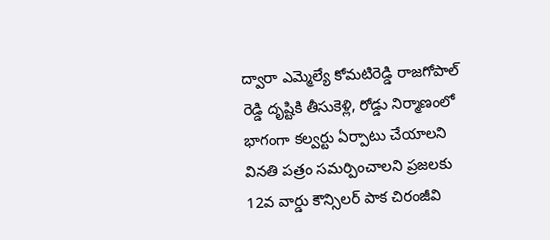ద్వారా ఎమ్మెల్యే కోమటిరెడ్డి రాజగోపాల్ రెడ్డి దృష్టికి తీసుకెళ్లి, రోడ్డు నిర్మాణంలో భాగంగా కల్వర్టు ఏర్పాటు చేయాలని వినతి పత్రం సమర్పించాలని ప్రజలకు 12వ వార్డు కౌన్సిలర్ పాక చిరంజీవి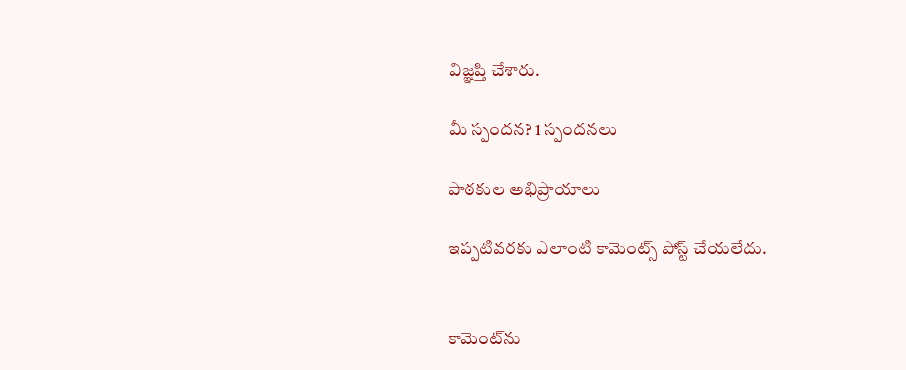విజ్ఞప్తి చేశారు.

మీ స్పందన? 1 స్పందనలు

పాఠకుల అభిప్రాయాలు

ఇప్పటివరకు ఎలాంటి కామెంట్స్ పోస్ట్ చేయలేదు.


కామెంట్‌ను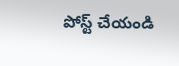పోస్ట్ చేయండి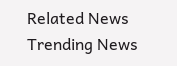Related News
Trending News